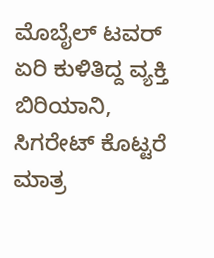ಮೊಬೈಲ್‌ ಟವರ್‌ ಏರಿ ಕುಳಿತಿದ್ದ ವ್ಯಕ್ತಿ ಬಿರಿಯಾನಿ, ಸಿಗರೇಟ್‌ ಕೊಟ್ಟರೆ ಮಾತ್ರ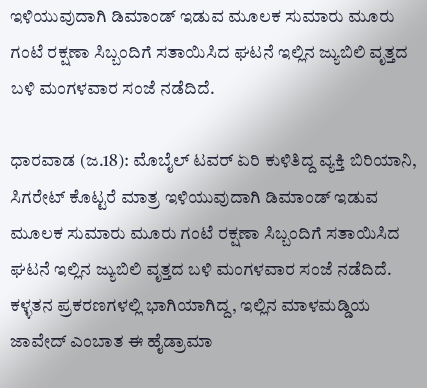ಇಳಿಯುವುದಾಗಿ ಡಿಮಾಂಡ್‌ ಇಡುವ ಮೂಲಕ ಸುಮಾರು ಮೂರು ಗಂಟೆ ರಕ್ಷಣಾ ಸಿಬ್ಬಂದಿಗೆ ಸತಾಯಿಸಿದ ಘಟನೆ ಇಲ್ಲಿನ ಜ್ಯುಬಿಲಿ ವೃತ್ತದ ಬಳಿ ಮಂಗಳವಾರ ಸಂಜೆ ನಡೆದಿದೆ.

ಧಾರವಾಡ (ಜ.18): ಮೊಬೈಲ್‌ ಟವರ್‌ ಏರಿ ಕುಳಿತಿದ್ದ ವ್ಯಕ್ತಿ ಬಿರಿಯಾನಿ, ಸಿಗರೇಟ್‌ ಕೊಟ್ಟರೆ ಮಾತ್ರ ಇಳಿಯುವುದಾಗಿ ಡಿಮಾಂಡ್‌ ಇಡುವ ಮೂಲಕ ಸುಮಾರು ಮೂರು ಗಂಟೆ ರಕ್ಷಣಾ ಸಿಬ್ಬಂದಿಗೆ ಸತಾಯಿಸಿದ ಘಟನೆ ಇಲ್ಲಿನ ಜ್ಯುಬಿಲಿ ವೃತ್ತದ ಬಳಿ ಮಂಗಳವಾರ ಸಂಜೆ ನಡೆದಿದೆ. ಕಳ್ಳತನ ಪ್ರಕರಣಗಳಲ್ಲಿ ಭಾಗಿಯಾಗಿದ್ದ, ಇಲ್ಲಿನ ಮಾಳಮಡ್ಡಿಯ ಜಾವೇದ್‌ ಎಂಬಾತ ಈ ಹೈಡ್ರಾಮಾ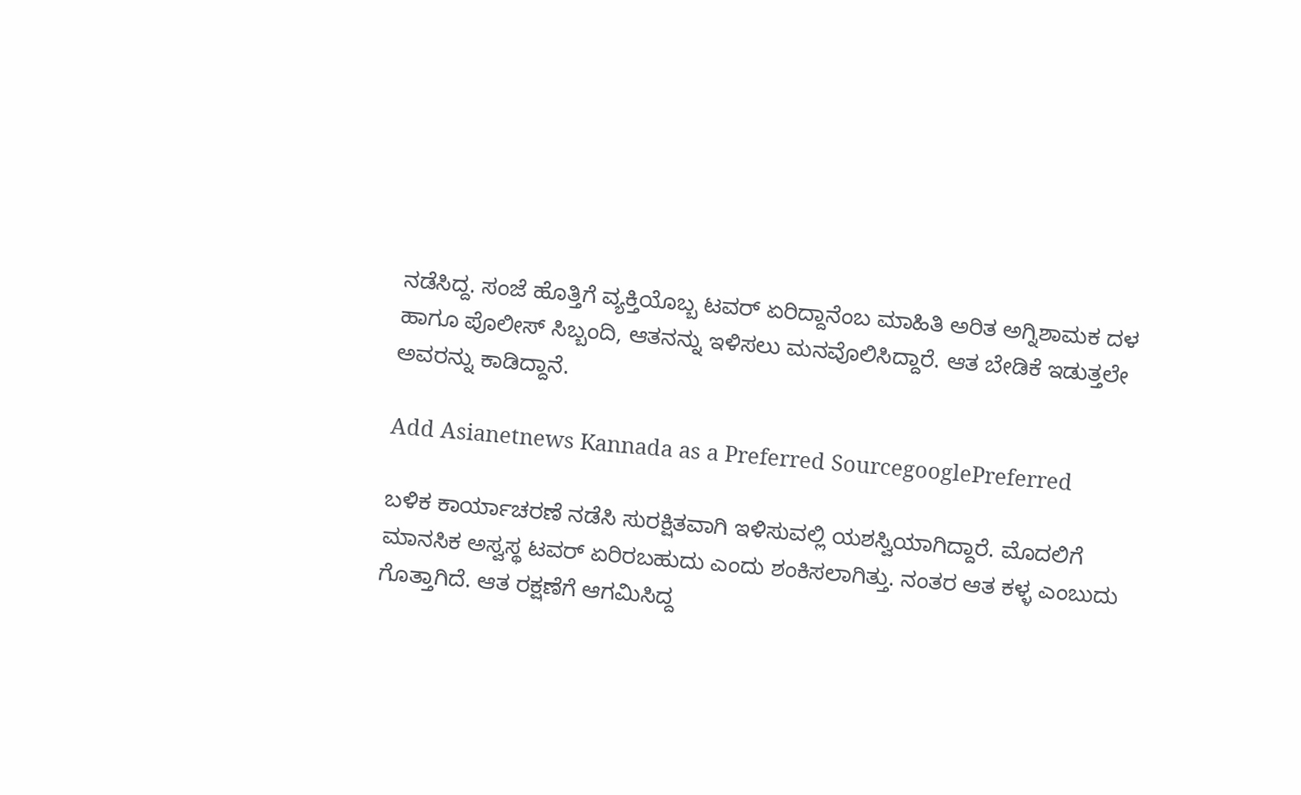ನಡೆಸಿದ್ದ. ಸಂಜೆ ಹೊತ್ತಿಗೆ ವ್ಯಕ್ತಿಯೊಬ್ಬ ಟವರ್‌ ಏರಿದ್ದಾನೆಂಬ ಮಾಹಿತಿ ಅರಿತ ಅಗ್ನಿಶಾಮಕ ದಳ ಹಾಗೂ ಪೊಲೀಸ್‌ ಸಿಬ್ಬಂದಿ, ಆತನನ್ನು ಇಳಿಸಲು ಮನವೊಲಿಸಿದ್ದಾರೆ. ಆತ ಬೇಡಿಕೆ ಇಡುತ್ತಲೇ ಅವರನ್ನು ಕಾಡಿದ್ದಾನೆ.

Add Asianetnews Kannada as a Preferred SourcegooglePreferred

ಬಳಿಕ ಕಾರ್ಯಾಚರಣೆ ನಡೆಸಿ ಸುರಕ್ಷಿತವಾಗಿ ಇಳಿಸುವಲ್ಲಿ ಯಶಸ್ವಿಯಾಗಿದ್ದಾರೆ. ಮೊದಲಿಗೆ ಮಾನಸಿಕ ಅಸ್ವಸ್ಥ ಟವರ್‌ ಏರಿರಬಹುದು ಎಂದು ಶಂಕಿಸಲಾಗಿತ್ತು. ನಂತರ ಆತ ಕಳ್ಳ ಎಂಬುದು ಗೊತ್ತಾಗಿದೆ. ಆತ ರಕ್ಷಣೆಗೆ ಆಗಮಿಸಿದ್ದ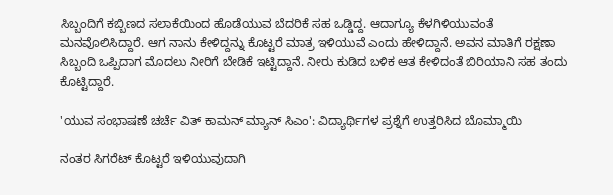ಸಿಬ್ಬಂದಿಗೆ ಕಬ್ಬಿಣದ ಸಲಾಕೆಯಿಂದ ಹೊಡೆಯುವ ಬೆದರಿಕೆ ಸಹ ಒಡ್ಡಿದ್ದ. ಆದಾಗ್ಯೂ ಕೆಳಗಿಳಿಯುವಂತೆ ಮನವೊಲಿಸಿದ್ದಾರೆ. ಆಗ ನಾನು ಕೇಳಿದ್ದನ್ನು ಕೊಟ್ಟರೆ ಮಾತ್ರ ಇಳಿಯುವೆ ಎಂದು ಹೇಳಿದ್ದಾನೆ. ಅವನ ಮಾತಿಗೆ ರಕ್ಷಣಾ ಸಿಬ್ಬಂದಿ ಒಪ್ಪಿದಾಗ ಮೊದಲು ನೀರಿಗೆ ಬೇಡಿಕೆ ಇಟ್ಟಿದ್ದಾನೆ. ನೀರು ಕುಡಿದ ಬಳಿಕ ಆತ ಕೇಳಿದಂತೆ ಬಿರಿಯಾನಿ ಸಹ ತಂದು ಕೊಟ್ಟಿದ್ದಾರೆ.

'ಯುವ ಸಂಭಾಷಣೆ ಚರ್ಚೆ ವಿತ್ ಕಾಮನ್ ಮ್ಯಾನ್ ಸಿಎಂ': ವಿದ್ಯಾರ್ಥಿಗಳ ಪ್ರಶ್ನೆಗೆ ಉತ್ತರಿಸಿದ ಬೊಮ್ಮಾಯಿ

ನಂತರ ಸಿಗರೆಟ್‌ ಕೊಟ್ಟರೆ ಇಳಿಯುವುದಾಗಿ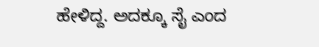ಹೇಳಿದ್ದ. ಅದಕ್ಕೂ ಸೈ ಎಂದ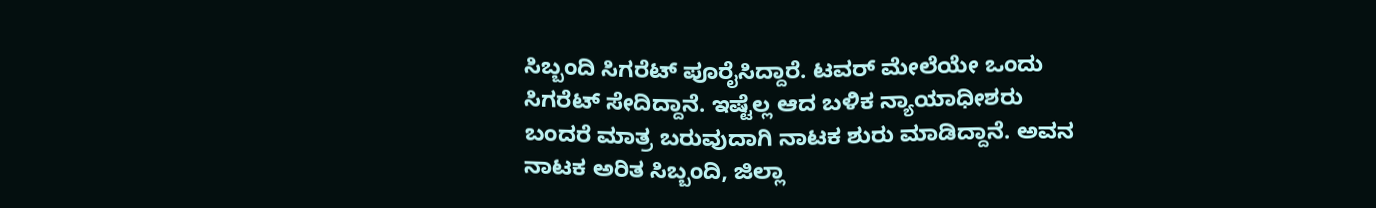ಸಿಬ್ಬಂದಿ ಸಿಗರೆಟ್‌ ಪೂರೈಸಿದ್ದಾರೆ. ಟವರ್‌ ಮೇಲೆಯೇ ಒಂದು ಸಿಗರೆಟ್‌ ಸೇದಿದ್ದಾನೆ. ಇಷ್ಟೆಲ್ಲ ಆದ ಬಳಿಕ ನ್ಯಾಯಾಧೀಶರು ಬಂದರೆ ಮಾತ್ರ ಬರುವುದಾಗಿ ನಾಟಕ ಶುರು ಮಾಡಿದ್ದಾನೆ. ಅವನ ನಾಟಕ ಅರಿತ ಸಿಬ್ಬಂದಿ, ಜಿಲ್ಲಾ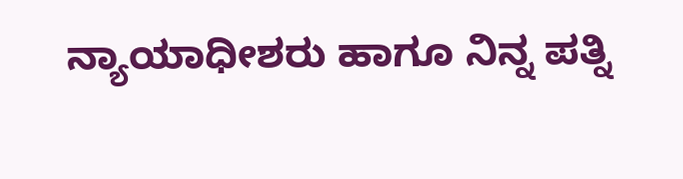ನ್ಯಾಯಾಧೀಶರು ಹಾಗೂ ನಿನ್ನ ಪತ್ನಿ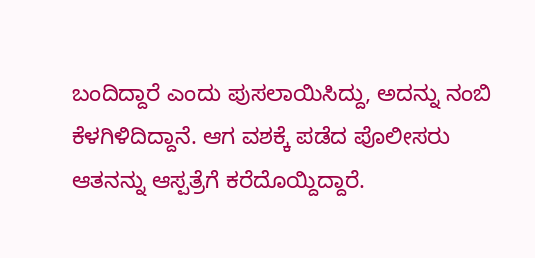ಬಂದಿದ್ದಾರೆ ಎಂದು ಪುಸಲಾಯಿಸಿದ್ದು, ಅದನ್ನು ನಂಬಿ ಕೆಳಗಿಳಿದಿದ್ದಾನೆ. ಆಗ ವಶಕ್ಕೆ ಪಡೆದ ಪೊಲೀಸರು ಆತನನ್ನು ಆಸ್ಪತ್ರೆಗೆ ಕರೆದೊಯ್ದಿದ್ದಾರೆ.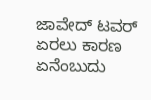ಜಾವೇದ್‌ ಟವರ್‌ ಏರಲು ಕಾರಣ ಏನೆಂಬುದು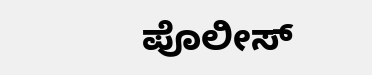ಪೊಲೀಸ್‌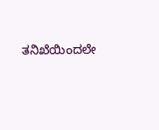ತನಿಖೆಯಿಂದಲೇ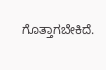ಗೊತ್ತಾಗಬೇಕಿದೆ.